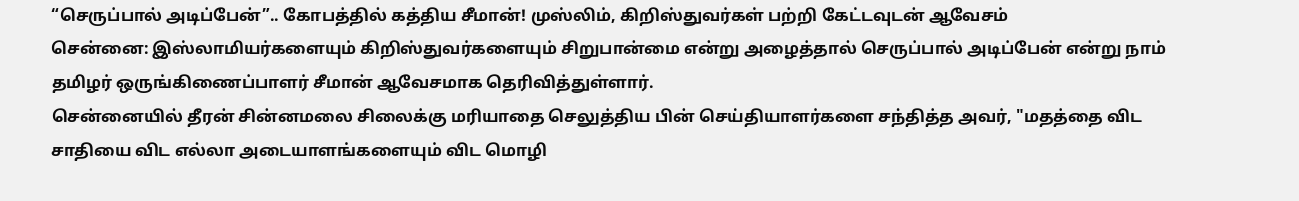“செருப்பால் அடிப்பேன்”.. கோபத்தில் கத்திய சீமான்! முஸ்லிம், கிறிஸ்துவர்கள் பற்றி கேட்டவுடன் ஆவேசம்
சென்னை: இஸ்லாமியர்களையும் கிறிஸ்துவர்களையும் சிறுபான்மை என்று அழைத்தால் செருப்பால் அடிப்பேன் என்று நாம் தமிழர் ஒருங்கிணைப்பாளர் சீமான் ஆவேசமாக தெரிவித்துள்ளார்.
சென்னையில் தீரன் சின்னமலை சிலைக்கு மரியாதை செலுத்திய பின் செய்தியாளர்களை சந்தித்த அவர், "மதத்தை விட சாதியை விட எல்லா அடையாளங்களையும் விட மொழி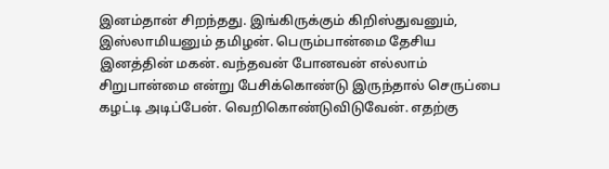இனம்தான் சிறந்தது. இங்கிருக்கும் கிறிஸ்துவனும், இஸ்லாமியனும் தமிழன். பெரும்பான்மை தேசிய இனத்தின் மகன். வந்தவன் போனவன் எல்லாம் சிறுபான்மை என்று பேசிக்கொண்டு இருந்தால் செருப்பை கழட்டி அடிப்பேன். வெறிகொண்டுவிடுவேன். எதற்கு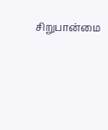சிறுபான்மை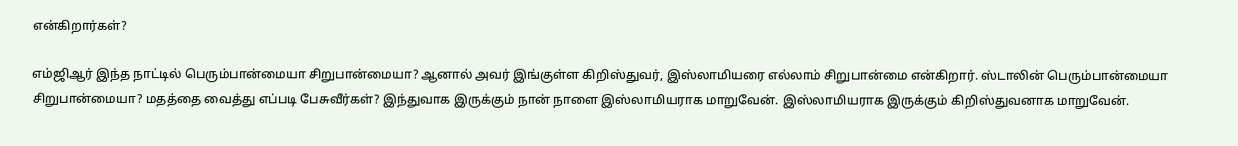என்கிறார்கள்?

எம்ஜிஆர் இந்த நாட்டில் பெரும்பான்மையா சிறுபான்மையா? ஆனால் அவர் இங்குள்ள கிறிஸ்துவர், இஸ்லாமியரை எல்லாம் சிறுபான்மை என்கிறார். ஸ்டாலின் பெரும்பான்மையா சிறுபான்மையா? மதத்தை வைத்து எப்படி பேசுவீர்கள்? இந்துவாக இருக்கும் நான் நாளை இஸ்லாமியராக மாறுவேன். இஸ்லாமியராக இருக்கும் கிறிஸ்துவனாக மாறுவேன்.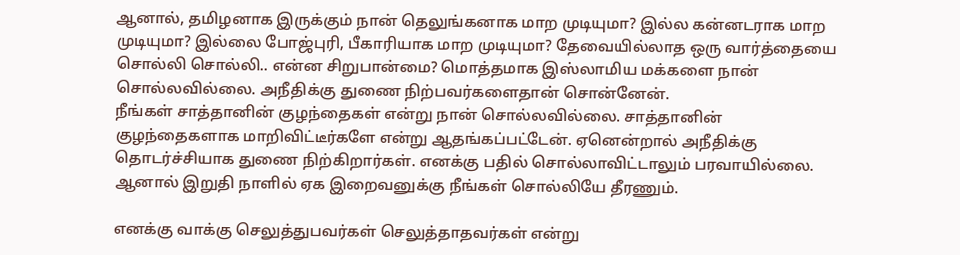ஆனால், தமிழனாக இருக்கும் நான் தெலுங்கனாக மாற முடியுமா? இல்ல கன்னடராக மாற முடியுமா? இல்லை போஜ்புரி, பீகாரியாக மாற முடியுமா? தேவையில்லாத ஒரு வார்த்தையை சொல்லி சொல்லி.. என்ன சிறுபான்மை? மொத்தமாக இஸ்லாமிய மக்களை நான் சொல்லவில்லை. அநீதிக்கு துணை நிற்பவர்களைதான் சொன்னேன்.
நீங்கள் சாத்தானின் குழந்தைகள் என்று நான் சொல்லவில்லை. சாத்தானின் குழந்தைகளாக மாறிவிட்டீர்களே என்று ஆதங்கப்பட்டேன். ஏனென்றால் அநீதிக்கு தொடர்ச்சியாக துணை நிற்கிறார்கள். எனக்கு பதில் சொல்லாவிட்டாலும் பரவாயில்லை. ஆனால் இறுதி நாளில் ஏக இறைவனுக்கு நீங்கள் சொல்லியே தீரணும்.

எனக்கு வாக்கு செலுத்துபவர்கள் செலுத்தாதவர்கள் என்று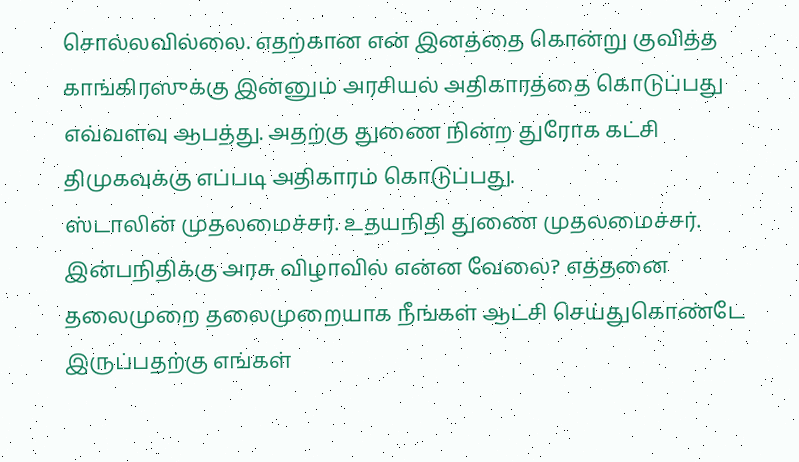சொல்லவில்லை. எதற்கான என் இனத்தை கொன்று குவித்த காங்கிரஸுக்கு இன்னும் அரசியல் அதிகாரத்தை கொடுப்பது எவ்வளவு ஆபத்து. அதற்கு துணை நின்ற துரோக கட்சி திமுகவுக்கு எப்படி அதிகாரம் கொடுப்பது.
ஸ்டாலின் முதலமைச்சர். உதயநிதி துணை முதலமைச்சர். இன்பநிதிக்கு அரசு விழாவில் என்ன வேலை? எத்தனை தலைமுறை தலைமுறையாக நீங்கள் ஆட்சி செய்துகொண்டே இருப்பதற்கு எங்கள்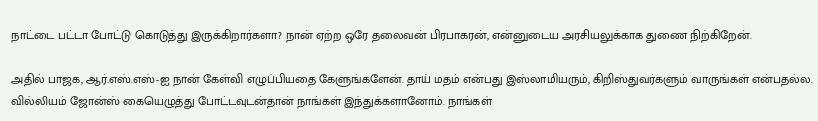நாட்டை பட்டா போட்டு கொடுத்து இருக்கிறார்களா? நான் ஏற்ற ஒரே தலைவன் பிரபாகரன், என்னுடைய அரசியலுக்காக துணை நிற்கிறேன்.

அதில் பாஜக, ஆர்.எஸ்.எஸ்-ஐ நான் கேள்வி எழுப்பியதை கேளுங்களேன். தாய் மதம் என்பது இஸ்லாமியரும், கிறிஸ்துவர்களும் வாருங்கள் என்பதல்ல. வில்லியம் ஜோன்ஸ் கையெழுத்து போட்டவுடன்தான் நாங்கள் இந்துக்களானோம். நாங்கள்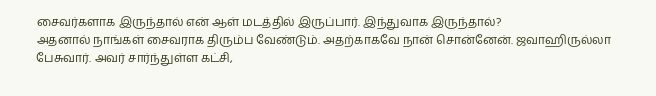சைவர்களாக இருந்தால் என் ஆள் மடத்தில் இருப்பார். இந்துவாக இருந்தால்?
அதனால் நாங்கள் சைவராக திரும்ப வேண்டும். அதற்காகவே நான் சொன்னேன். ஜவாஹிருல்லா பேசுவார். அவர் சார்ந்துள்ள கட்சி,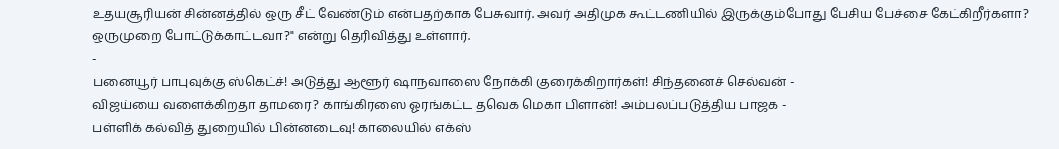உதயசூரியன் சின்னத்தில் ஒரு சீட் வேண்டும் என்பதற்காக பேசுவார். அவர் அதிமுக கூட்டணியில் இருக்கும்போது பேசிய பேச்சை கேட்கிறீர்களா? ஒருமுறை போட்டுக்காட்டவா?" என்று தெரிவித்து உள்ளார்.
-
பனையூர் பாபுவுக்கு ஸ்கெட்ச்! அடுத்து ஆளூர் ஷாநவாஸை நோக்கி குரைக்கிறார்கள்! சிந்தனைச் செல்வன் -
விஜய்யை வளைக்கிறதா தாமரை? காங்கிரஸை ஓரங்கட்ட தவெக மெகா பிளான்! அம்பலப்படுத்திய பாஜக -
பள்ளிக் கல்வித் துறையில் பின்னடைவு! காலையில் எக்ஸ்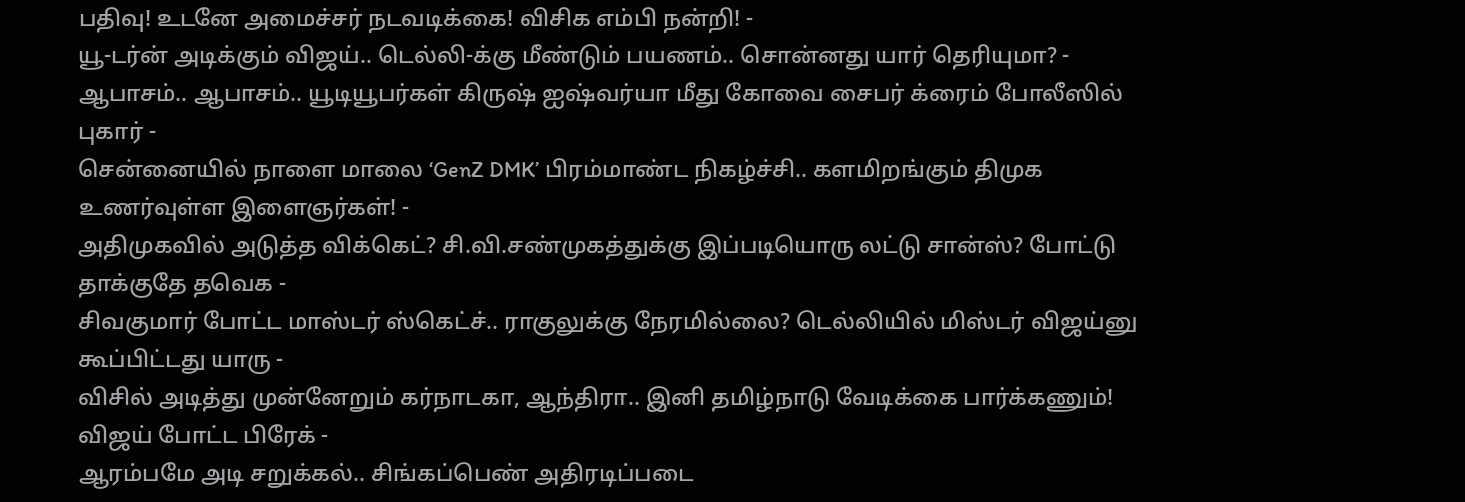பதிவு! உடனே அமைச்சர் நடவடிக்கை! விசிக எம்பி நன்றி! -
யூ-டர்ன் அடிக்கும் விஜய்.. டெல்லி-க்கு மீண்டும் பயணம்.. சொன்னது யார் தெரியுமா? -
ஆபாசம்.. ஆபாசம்.. யூடியூபர்கள் கிருஷ் ஐஷ்வர்யா மீது கோவை சைபர் க்ரைம் போலீஸில் புகார் -
சென்னையில் நாளை மாலை ‘GenZ DMK’ பிரம்மாண்ட நிகழ்ச்சி.. களமிறங்கும் திமுக உணர்வுள்ள இளைஞர்கள்! -
அதிமுகவில் அடுத்த விக்கெட்? சி.வி.சண்முகத்துக்கு இப்படியொரு லட்டு சான்ஸ்? போட்டு தாக்குதே தவெக -
சிவகுமார் போட்ட மாஸ்டர் ஸ்கெட்ச்.. ராகுலுக்கு நேரமில்லை? டெல்லியில் மிஸ்டர் விஜய்னு கூப்பிட்டது யாரு -
விசில் அடித்து முன்னேறும் கர்நாடகா, ஆந்திரா.. இனி தமிழ்நாடு வேடிக்கை பார்க்கணும்! விஜய் போட்ட பிரேக் -
ஆரம்பமே அடி சறுக்கல்.. சிங்கப்பெண் அதிரடிப்படை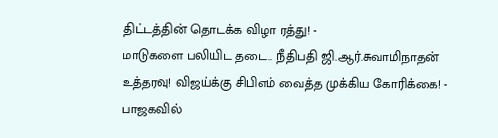திட்டத்தின் தொடக்க விழா ரத்து! -
மாடுகளை பலியிட தடை.. நீதிபதி ஜி.ஆர்.சுவாமிநாதன் உத்தரவு! விஜய்க்கு சிபிஎம் வைத்த முக்கிய கோரிக்கை! -
பாஜகவில்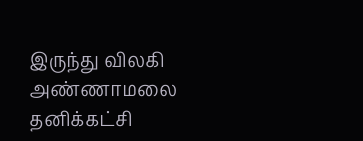இருந்து விலகி அண்ணாமலை தனிக்கட்சி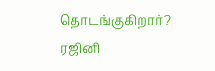தொடங்குகிறார்? ரஜினி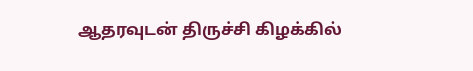ஆதரவுடன் திருச்சி கிழக்கில்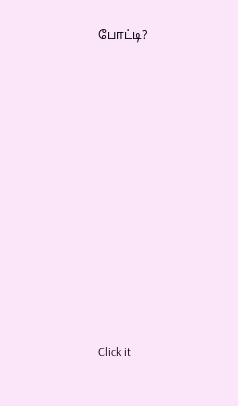போட்டி?












Click it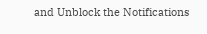and Unblock the Notifications